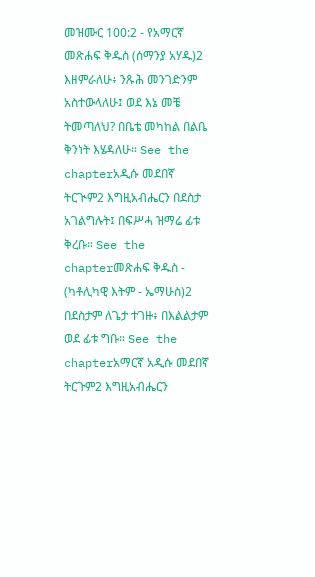መዝሙር 100:2 - የአማርኛ መጽሐፍ ቅዱስ (ሰማንያ አሃዱ)2 እዘምራለሁ፥ ንጹሕ መንገድንም አስተውላለሁ፤ ወደ እኔ መቼ ትመጣለህ? በቤቴ መካከል በልቤ ቅንነት እሄዳለሁ። See the chapterአዲሱ መደበኛ ትርጒም2 እግዚአብሔርን በደስታ አገልግሉት፤ በፍሥሓ ዝማሬ ፊቱ ቅረቡ። See the chapterመጽሐፍ ቅዱስ - (ካቶሊካዊ እትም - ኤማሁስ)2 በደስታም ለጌታ ተገዙ፥ በእልልታም ወደ ፊቱ ግቡ። See the chapterአማርኛ አዲሱ መደበኛ ትርጉም2 እግዚአብሔርን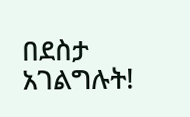በደስታ አገልግሉት!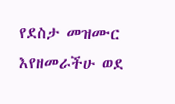የደስታ መዝሙር እየዘመራችሁ ወደ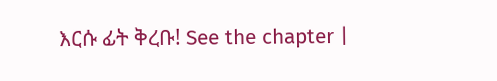እርሱ ፊት ቅረቡ! See the chapter |